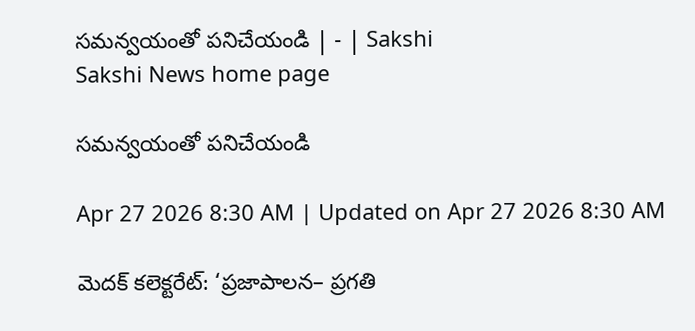సమన్వయంతో పనిచేయండి | - | Sakshi
Sakshi News home page

సమన్వయంతో పనిచేయండి

Apr 27 2026 8:30 AM | Updated on Apr 27 2026 8:30 AM

మెదక్‌ కలెక్టరేట్‌: ‘ప్రజాపాలన– ప్రగతి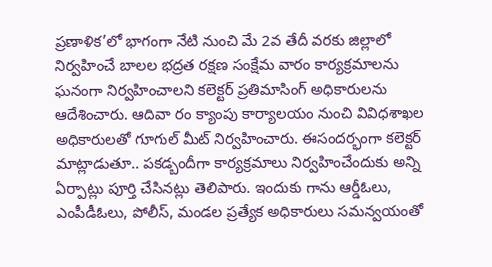ప్రణాళిక’లో భాగంగా నేటి నుంచి మే 2వ తేదీ వరకు జిల్లాలో నిర్వహించే బాలల భద్రత రక్షణ సంక్షేమ వారం కార్యక్రమాలను ఘనంగా నిర్వహించాలని కలెక్టర్‌ ప్రతిమాసింగ్‌ అధికారులను ఆదేశించారు. ఆదివా రం క్యాంపు కార్యాలయం నుంచి వివిధశాఖల అధికారులతో గూగుల్‌ మీట్‌ నిర్వహించారు. ఈసందర్భంగా కలెక్టర్‌ మాట్లాడుతూ.. పకడ్బందీగా కార్యక్రమాలు నిర్వహించేందుకు అన్ని ఏర్పాట్లు పూర్తి చేసినట్లు తెలిపారు. ఇందుకు గాను ఆర్డీఓలు, ఎంపీడీఓలు, పోలీస్‌, మండల ప్రత్యేక అధికారులు సమన్వయంతో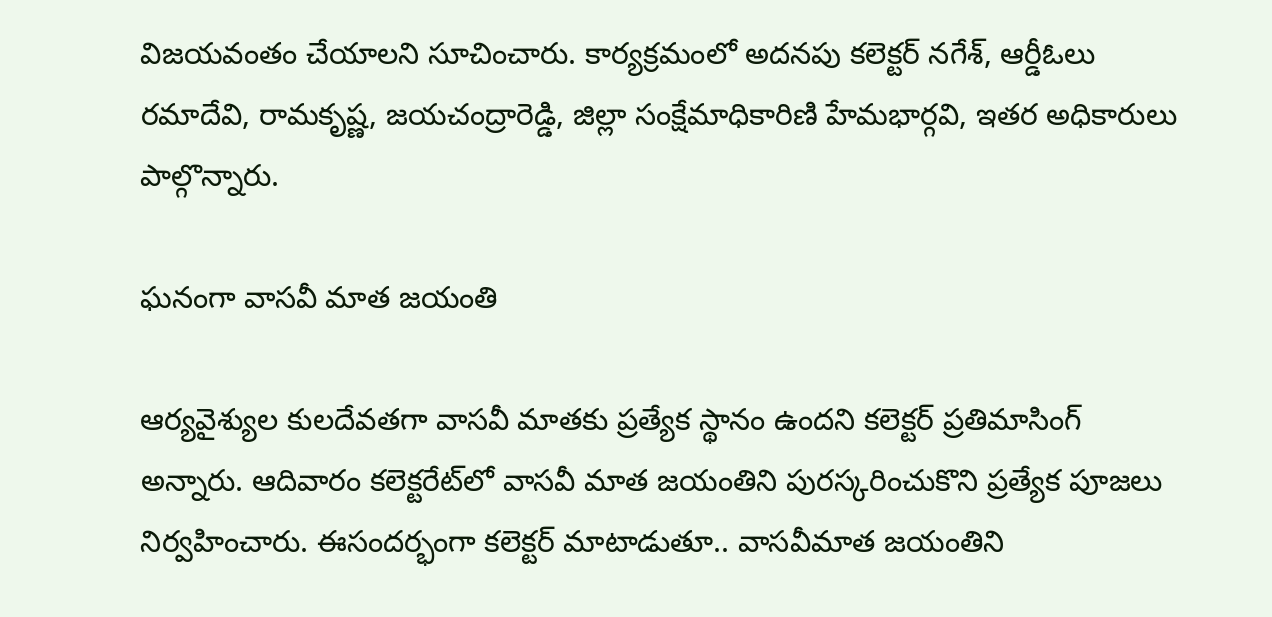విజయవంతం చేయాలని సూచించారు. కార్యక్రమంలో అదనపు కలెక్టర్‌ నగేశ్‌, ఆర్డీఓలు రమాదేవి, రామకృష్ణ, జయచంద్రారెడ్డి, జిల్లా సంక్షేమాధికారిణి హేమభార్గవి, ఇతర అధికారులు పాల్గొన్నారు.

ఘనంగా వాసవీ మాత జయంతి

ఆర్యవైశ్యుల కులదేవతగా వాసవీ మాతకు ప్రత్యేక స్థానం ఉందని కలెక్టర్‌ ప్రతిమాసింగ్‌ అన్నారు. ఆదివారం కలెక్టరేట్‌లో వాసవీ మాత జయంతిని పురస్కరించుకొని ప్రత్యేక పూజలు నిర్వహించారు. ఈసందర్భంగా కలెక్టర్‌ మాటాడుతూ.. వాసవీమాత జయంతిని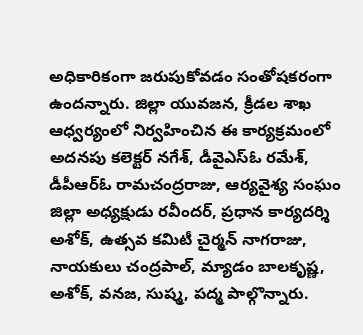అధికారికంగా జరుపుకోవడం సంతోషకరంగా ఉందన్నారు. జిల్లా యువజన, క్రీడల శాఖ ఆధ్వర్యంలో నిర్వహించిన ఈ కార్యక్రమంలో అదనపు కలెక్టర్‌ నగేశ్‌, డీవైఎస్‌ఓ రమేశ్‌, డీపీఆర్‌ఓ రామచంద్రరాజు, ఆర్యవైశ్య సంఘం జిల్లా అధ్యక్షుడు రవీందర్‌, ప్రధాన కార్యదర్శి అశోక్‌, ఉత్సవ కమిటీ చైర్మన్‌ నాగరాజు, నాయకులు చంద్రపాల్‌, మ్యాడం బాలకృష్ణ, అశోక్‌, వనజ, సుష్మ, పద్మ పాల్గొన్నారు.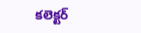కలెక్టర్‌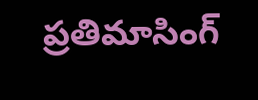ప్రతిమాసింగ్‌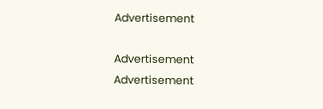Advertisement

Advertisement
Advertisement